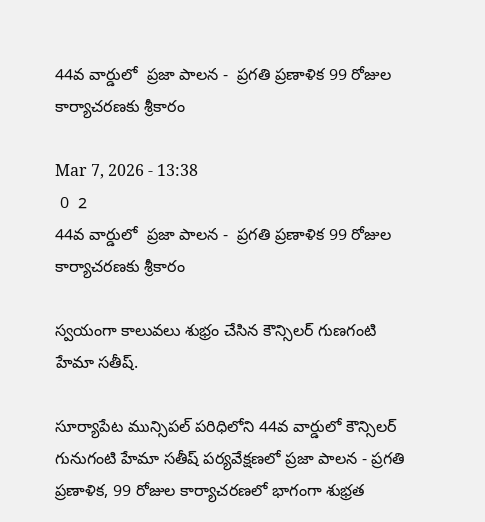44వ వార్డులో  ప్రజా పాలన -  ప్రగతి ప్రణాళిక 99 రోజుల కార్యాచరణకు శ్రీకారం

Mar 7, 2026 - 13:38
 0  2
44వ వార్డులో  ప్రజా పాలన -  ప్రగతి ప్రణాళిక 99 రోజుల కార్యాచరణకు శ్రీకారం

స్వయంగా కాలువలు శుభ్రం చేసిన కౌన్సిలర్ గుణగంటి హేమా సతీష్.

సూర్యాపేట మున్సిపల్ పరిధిలోని 44వ వార్డులో కౌన్సిలర్ గునుగంటి హేమా సతీష్ పర్యవేక్షణలో ప్రజా పాలన - ప్రగతి ప్రణాళిక, 99 రోజుల కార్యాచరణలో భాగంగా శుభ్రత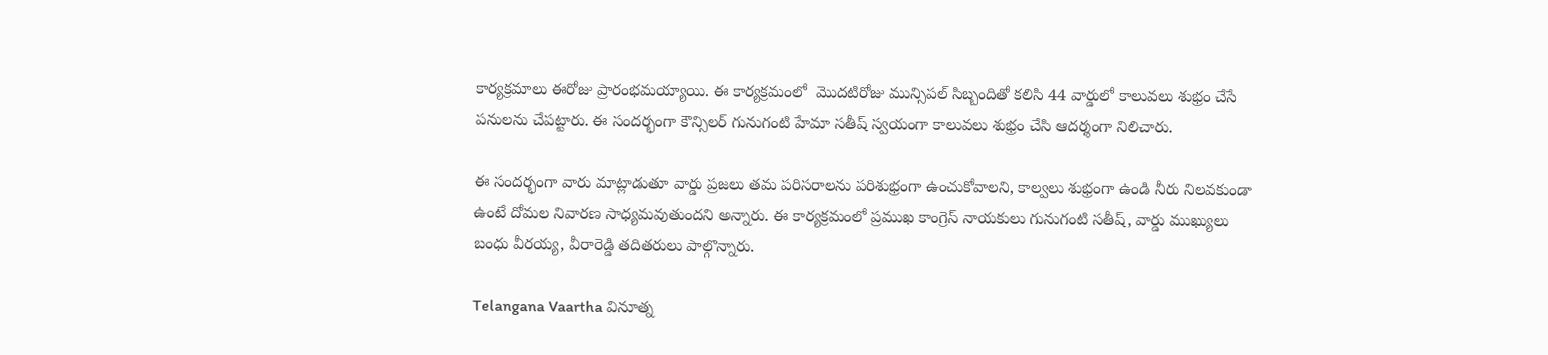కార్యక్రమాలు ఈరోజు ప్రారంభమయ్యాయి. ఈ కార్యక్రమంలో  మొదటిరోజు మున్సిపల్ సిబ్బందితో కలిసి 44 వార్డులో కాలువలు శుభ్రం చేసే పనులను చేపట్టారు. ఈ సందర్భంగా కౌన్సిలర్ గునుగంటి హేమా సతీష్ స్వయంగా కాలువలు శుభ్రం చేసి ఆదర్శంగా నిలిచారు.

ఈ సందర్భంగా వారు మాట్లాడుతూ వార్డు ప్రజలు తమ పరిసరాలను పరిశుభ్రంగా ఉంచుకోవాలని, కాల్వలు శుభ్రంగా ఉండి నీరు నిలవకుండా ఉంటే దోమల నివారణ సాధ్యమవుతుందని అన్నారు. ఈ కార్యక్రమంలో ప్రముఖ కాంగ్రెస్ నాయకులు గునుగంటి సతీష్, వార్డు ముఖ్యులు బంధు వీరయ్య, వీరారెడ్డి తదితరులు పాల్గొన్నారు.

Telangana Vaartha వినూత్న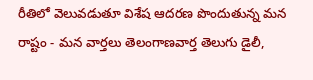రీతిలో వెలువడుతూ విశేష ఆదరణ పొందుతున్న మన రాష్టం - మన వార్తలు తెలంగాణవార్త తెలుగు డైలీ,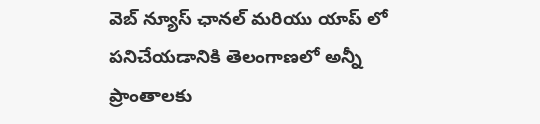వెబ్ న్యూస్ ఛానల్ మరియు యాప్ లో పనిచేయడానికి తెలంగాణలో అన్నీ ప్రాంతాలకు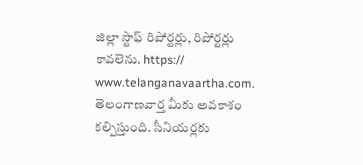జిల్లా స్టాఫ్ రిపోర్టర్లు, రిపోర్టర్లు కావలెను. https:// www.telanganavaartha.com. తెలంగాణవార్త మీకు అవకాశం కల్పిస్తుంది. సీనియర్లకు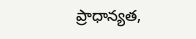ప్రాధాన్యత,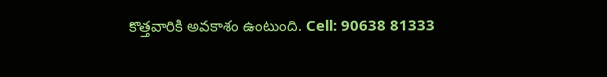కొత్తవారికి అవకాశం ఉంటుంది. Cell: 90638 81333